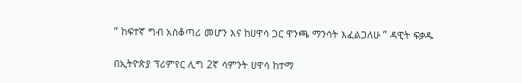” ከፍተኛ ግብ አስቆጣሪ መሆን እና ከሀዋሳ ጋር ዋንጫ ማንሳት እፈልጋለሁ ” ዳዊት ፍቃዱ

በኢትዮጵያ ፕሪምየር ሊግ 2ኛ ሳምንት ሀዋሳ ከተማ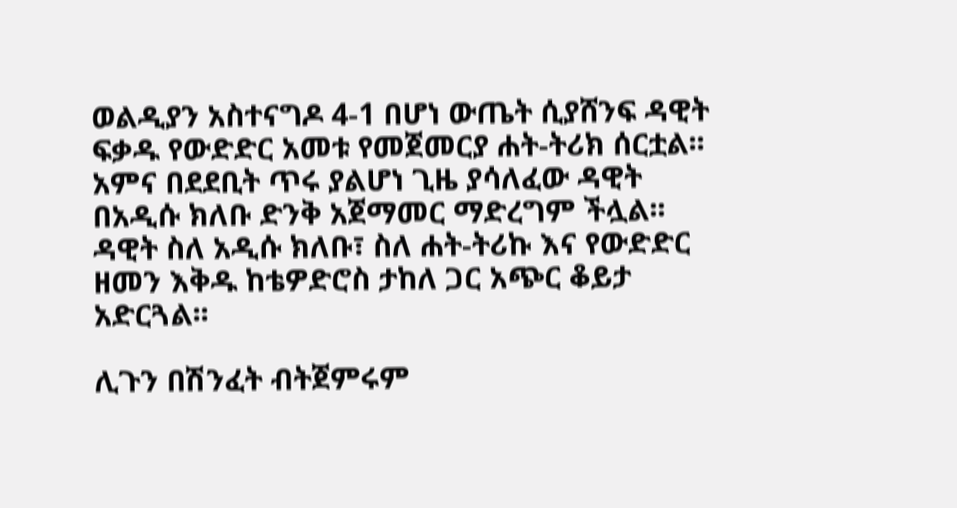ወልዲያን አስተናግዶ 4-1 በሆነ ውጤት ሲያሸንፍ ዳዊት ፍቃዱ የውድድር አመቱ የመጀመርያ ሐት-ትሪክ ሰርቷል፡፡ አምና በደደቢት ጥሩ ያልሆነ ጊዜ ያሳለፈው ዳዊት በአዲሱ ክለቡ ድንቅ አጀማመር ማድረግም ችሏል፡፡ ዳዊት ስለ አዲሱ ክለቡ፣ ስለ ሐት-ትሪኩ እና የውድድር ዘመን እቅዱ ከቴዎድሮስ ታከለ ጋር አጭር ቆይታ አድርጓል፡፡

ሊጉን በሽንፈት ብትጀምሩም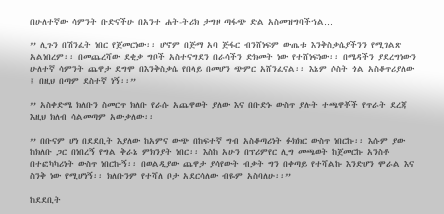በሁለተኛው ሳምንት ቡድናችሁ በአንተ ሐት-ትሪክ ታግዞ ጣፋጭ ድል አስመዝግባችኀል…

” ሊጉን በሽንፈት ነበር የጀመርነው፡፡ ሆኖም በጅማ አባ ጅፋር ብንሸነፍም ውጤቱ እንቅስቃሴያችንን የሚገልጽ አልነበረም፡፡ በመጨረሻው ደቂቃ ግቦች አስተናግደን በራሳችን ድክመት ነው የተሸነፍነው፡፡ በሜዳችን ያደረግነውን ሁለተኛ ሳምንት ጨዋታ ደግሞ በእንቅስቃሴ የበላይ በመሆን ጭምር አሸንፈናል፡፡ እኔም ሶስት ጎል አስቆጥሪያለው ፤ በዚህ በጣም ደስተኛ ነኝ፡፡”

” አስቀድሜ ክለቡን ስመርጥ ክለቡ የራሱ አጨዋወት ያለው እና በቡድኑ ውስጥ ያሉት ተጫዋቾች የጥራት ደረጃ እዚህ ክለብ ሳልመጣም አውቃለው፡፡

” በቡናም ሆነ በደደቢት እያለው ከአምና ውጭ በከፍተኛ ግብ አስቆጣሪነት ፉክክር ውስጥ ነበርኩ፡፡ እሱም ያው ከክለቡ ጋር በነበረኝ የግል ቅራኔ ምክንያት ነበር፡፡ እስከ አሁን በፕሪምየር ሊግ መጫወት ከጀመርኩ አንስቶ በተፎካካሪነት ውስጥ ነበርኩኝ፡፡ በወልዲያው ጨዋታ ያሳየውት ብቃት ግን በቀጣይ የተሻልኩ እንድሆን ሞራል እና ስንቅ ነው የሚሆነኝ፡፡ ክለቡንም የተሻለ ቦታ አደርሳለው ብዬም አስባለሁ፡፡”

ከደደቢት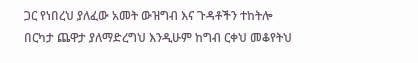ጋር የነበረህ ያለፈው አመት ውዝግብ እና ጉዳቶችን ተከትሎ በርካታ ጨዋታ ያለማድረግህ እንዲሁም ከግብ ርቀህ መቆየትህ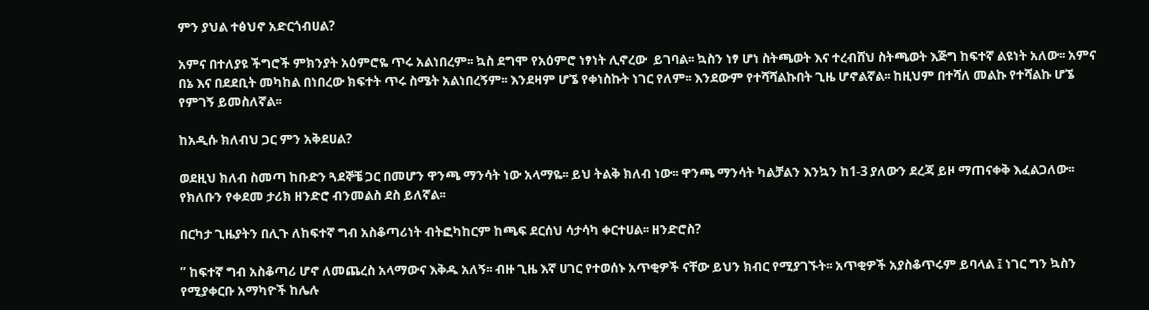ምን ያህል ተፅህኖ አድርጎብሀል?

አምና በተለያዩ ችግሮች ምክንያት አዕምሮዬ ጥሩ አልነበረም፡፡ ኳስ ደግሞ የአዕምሮ ነፃነት ሊኖረው  ይገባል፡፡ ኳስን ነፃ ሆነ ስትጫወት እና ተረብሸህ ስትጫወት እጅግ ከፍተኛ ልዩነት አለው፡፡ አምና በኔ እና በደደቢት መካከል በነበረው ክፍተት ጥሩ ስሜት አልነበረኝም፡፡ እንደዛም ሆኜ የቀነስኩት ነገር የለም፡፡ እንደውም የተሻሻልኩበት ጊዜ ሆኖልኛል፡፡ ከዚህም በተሻለ መልኩ የተሻልኩ ሆኜ የምገኝ ይመስለኛል፡፡

ከአዲሱ ክለብህ ጋር ምን አቅደሀል?

ወደዚህ ክለብ ስመጣ ከቡድን ጓደኞቼ ጋር በመሆን ዋንጫ ማንሳት ነው አላማዬ፡፡ ይህ ትልቅ ክለብ ነው፡፡ ዋንጫ ማንሳት ካልቻልን እንኳን ከ1-3 ያለውን ደረጃ ይዞ ማጠናቀቅ እፈልጋለው፡፡ የክለቡን የቀደመ ታሪክ ዘንድሮ ብንመልስ ደስ ይለኛል፡፡

በርካታ ጊዜያትን በሊጉ ለከፍተኛ ግብ አስቆጣሪነት ብትፎካከርም ከጫፍ ደርሰህ ሳታሳካ ቀርተሀል፡፡ ዘንድሮስ?

” ከፍተኛ ግብ አስቆጣሪ ሆኖ ለመጨረስ አላማውና እቅዱ አለኝ፡፡ ብዙ ጊዜ እኛ ሀገር የተወሰኑ አጥቂዎች ናቸው ይህን ክብር የሚያገኙት፡፡ አጥቂዎች አያስቆጥሩም ይባላል ፤ ነገር ግን ኳስን የሚያቀርቡ አማካዮች ከሌሉ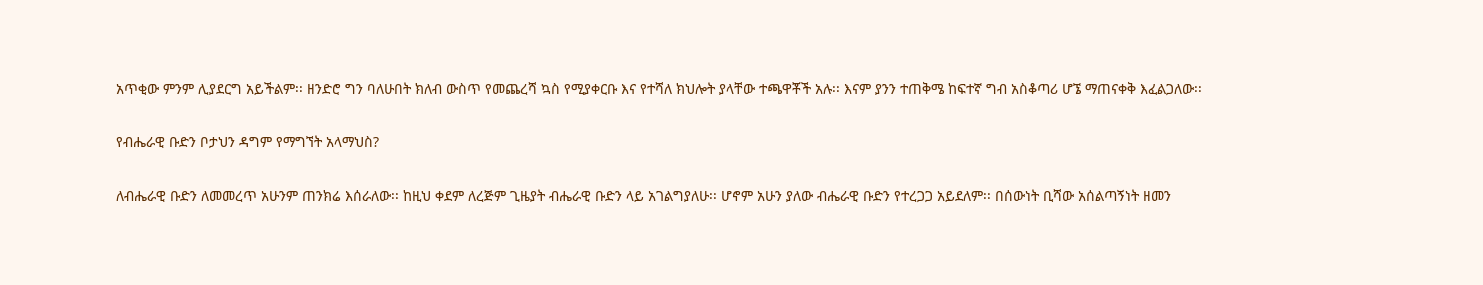አጥቂው ምንም ሊያደርግ አይችልም፡፡ ዘንድሮ ግን ባለሁበት ክለብ ውስጥ የመጨረሻ ኳስ የሚያቀርቡ እና የተሻለ ክህሎት ያላቸው ተጫዋቾች አሉ፡፡ እናም ያንን ተጠቅሜ ከፍተኛ ግብ አስቆጣሪ ሆኜ ማጠናቀቅ እፈልጋለው፡፡

የብሔራዊ ቡድን ቦታህን ዳግም የማግኘት አላማህስ?

ለብሔራዊ ቡድን ለመመረጥ አሁንም ጠንክሬ እሰራለው፡፡ ከዚህ ቀደም ለረጅም ጊዜያት ብሔራዊ ቡድን ላይ አገልግያለሁ፡፡ ሆኖም አሁን ያለው ብሔራዊ ቡድን የተረጋጋ አይደለም፡፡ በሰውነት ቢሻው አሰልጣኝነት ዘመን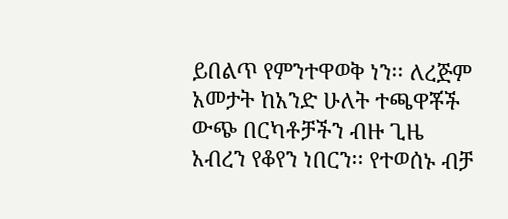ይበልጥ የምንተዋወቅ ነን፡፡ ለረጅም አመታት ከአንድ ሁለት ተጫዋቾች ውጭ በርካቶቻችን ብዙ ጊዜ አብረን የቆየን ነበርን፡፡ የተወሰኑ ብቻ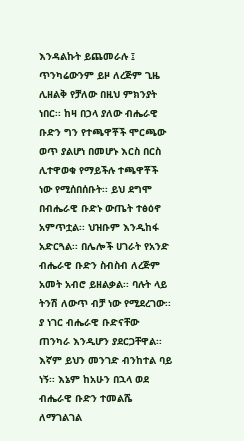እንዳልኩት ይጨመራሉ ፤ ጥንካሬውንም ይዞ ለረጅም ጊዜ ሊዘልቅ የቻለው በዚህ ምክንያት ነበር፡፡ ከዛ በኃላ ያለው ብሔራዊ ቡድን ግን የተጫዋቾች ሞርጫው ወጥ ያልሆነ በመሆኑ እርስ በርስ ሊተዋወቁ የማይችሉ ተጫዋቾች ነው የሚሰበሰቡት፡፡ ይህ ደግሞ በብሔራዊ ቡድኑ ውጤት ተፅዕኖ አምጥቷል፡፡ ህዝቡም እንዲከፋ አድርጓል፡፡ በሌሎች ሀገራት የአንድ ብሔራዊ ቡድን ስብስብ ለረጅም አመት አብሮ ይዘልቃል፡፡ ባሉት ላይ ትንሽ ለውጥ ብቻ ነው የሚደረገው፡፡ ያ ነገር ብሔራዊ ቡድናቸው ጠንካራ እንዲሆን ያደርጋቸዋል፡፡ እኛም ይህን መንገድ ብንከተል ባይ ነኝ፡፡ እኔም ከአሁን በኋላ ወደ ብሔራዊ ቡድን ተመልሼ ለማገልገል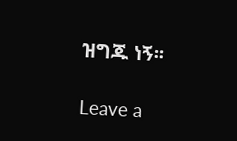ዝግጁ ነኝ፡፡

Leave a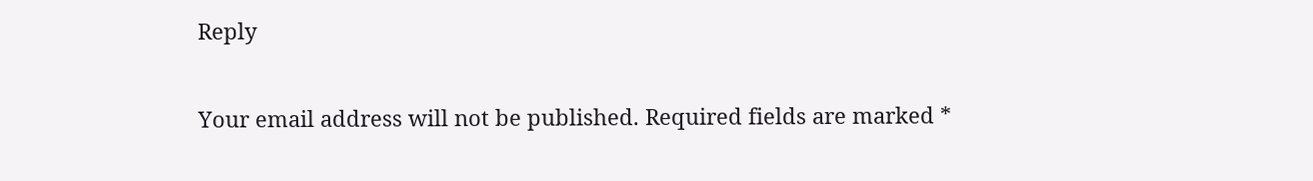Reply

Your email address will not be published. Required fields are marked *